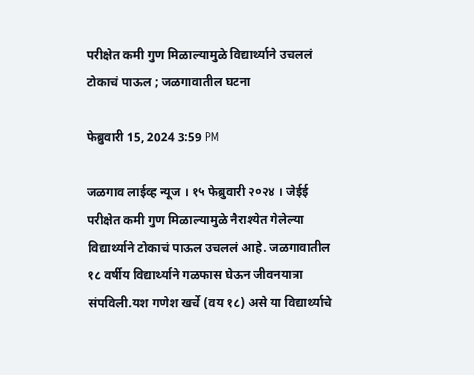परीक्षेत कमी गुण मिळाल्यामुळे विद्यार्थ्याने उचललं टोकाचं पाऊल ; जळगावातील घटना

फेब्रुवारी 15, 2024 3:59 PM

जळगाव लाईव्ह न्यूज । १५ फेब्रुवारी २०२४ । जेईई परीक्षेत कमी गुण मिळाल्यामुळे नैराश्येत गेलेल्या विद्यार्थ्याने टोकाचं पाऊल उचललं आहे. जळगावातील १८ वर्षीय विद्यार्थ्याने गळफास घेऊन जीवनयात्रा संपविली.यश गणेश खर्चे (वय १८) असे या विद्यार्थ्याचे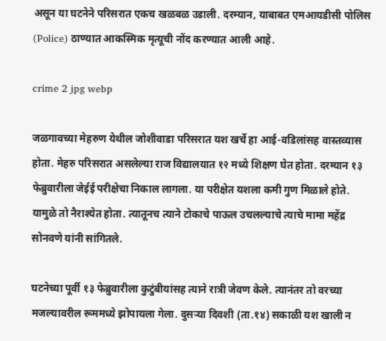असून या घटनेने परिसरात एकच खळबळ उडाली. दरम्यान, याबाबत एमआयडीसी पोलिस (Police) ठाण्यात आकस्मिक मृत्यूची नोंद करण्यात आली आहे.

crime 2 jpg webp

जळगावच्या मेहरुण येथील जोशीवाडा परिसरात यश खर्चे हा आई-वडिलांसह वास्तव्यास होता. मेहरु परिसरात असलेल्या राज विद्यालयात १२ मध्ये शिक्षण घेत होता. दरम्यान १३ फेब्रुवारीला जेईई परीक्षेचा निकाल लागला. या परीक्षेत यशला कमी गुण मिळाले होते. यामुळे तो नैराश्येत होता. त्यातूनच त्याने टोकाचे पाऊल उचलल्याचे त्याचे मामा महेंद्र सोनवणे यांनी सांगितले.

घटनेच्या पूर्वी १३ फेब्रुवारीला कुटुंबीयांसह त्याने रात्री जेवण केले. त्यानंतर तो वरच्या मजल्यावरील रूममध्ये झोपायला गेला. दुसऱ्या दिवशी (ता.१४) सकाळी यश खाली न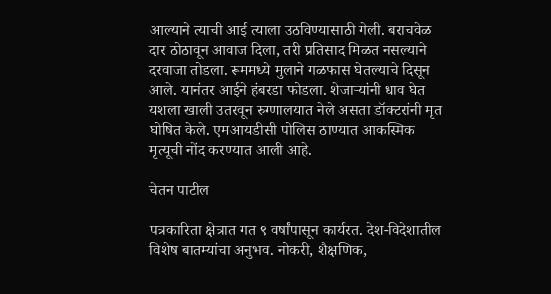आल्याने त्याची आई त्याला उठविण्यासाठी गेली. बराचवेळ दार ठोठावून आवाज दिला, तरी प्रतिसाद मिळत नसल्याने दरवाजा तोडला. रूममध्ये मुलाने गळफास घेतल्याचे दिसून आले. यानंतर आईने हंबरडा फोडला. शेजाऱ्यांनी धाव घेत यशला खाली उतरवून रुग्णालयात नेले असता डॉक्टरांनी मृत घोषित केले. एमआयडीसी पोलिस ठाण्यात आकस्मिक मृत्यूची नोंद करण्यात आली आहे.

चेतन पाटील

पत्रकारिता क्षेत्रात गत ९ वर्षांपासून कार्यरत. देश-विदेशातील विशेष बातम्यांचा अनुभव. नोकरी, शैक्षणिक,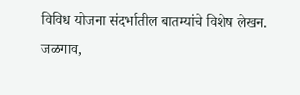विविध योजना संदर्भातील बातम्यांचे विशेष लेखन. जळगाव,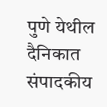पुणे येथील दैनिकात संपादकीय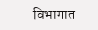विभागात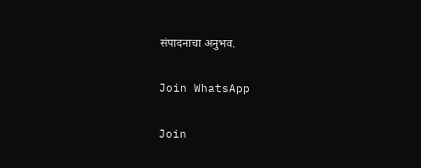संपादनाचा अनुभव.

Join WhatsApp

Join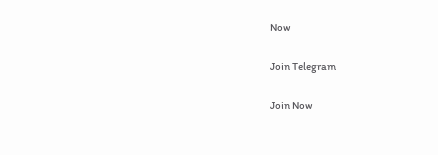Now

Join Telegram

Join Now